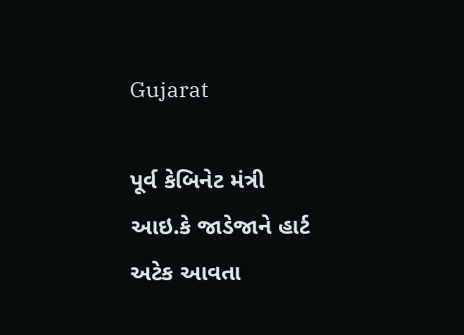Gujarat

પૂર્વ કેબિનેટ મંત્રી આઇ.કે જાડેજાને હાર્ટ અટેક આવતા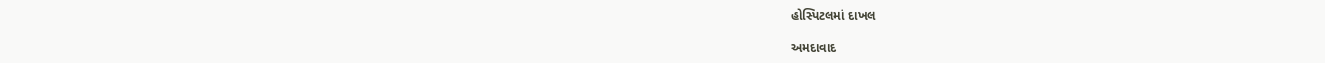હોસ્પિટલમાં દાખલ

અમદાવાદ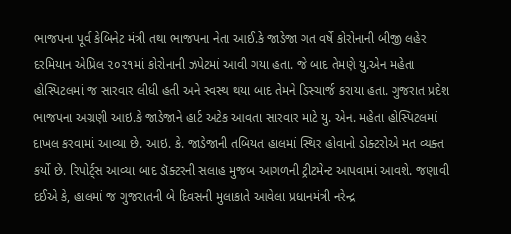ભાજપના પૂર્વ કેબિનેટ મંત્રી તથા ભાજપના નેતા આઈ.કે જાડેજા ગત વર્ષે કોરોનાની બીજી લહેર દરમિયાન એપ્રિલ ૨૦૨૧માં કોરોનાની ઝપેટમાં આવી ગયા હતા. જે બાદ તેમણે યુ.એન મહેતા હોસ્પિટલમાં જ સારવાર લીધી હતી અને સ્વસ્થ થયા બાદ તેમને ડિસ્ચાર્જ કરાયા હતા. ગુજરાત પ્રદેશ ભાજપના અગ્રણી આઇ.કે જાડેજાને હાર્ટ અટેક આવતા સારવાર માટે યુ. એન. મહેતા હોસ્પિટલમાં દાખલ કરવામાં આવ્યા છે. આઇ. કે. જાડેજાની તબિયત હાલમાં સ્થિર હોવાનો ડોક્ટરોએ મત વ્યક્ત કર્યો છે. રિપોર્ટ્‌સ આવ્યા બાદ ડૉક્ટરની સલાહ મુજબ આગળની ટ્રીટમેન્ટ આપવામાં આવશે. જણાવી દઈએ કે, હાલમાં જ ગુજરાતની બે દિવસની મુલાકાતે આવેલા પ્રધાનમંત્રી નરેન્દ્ર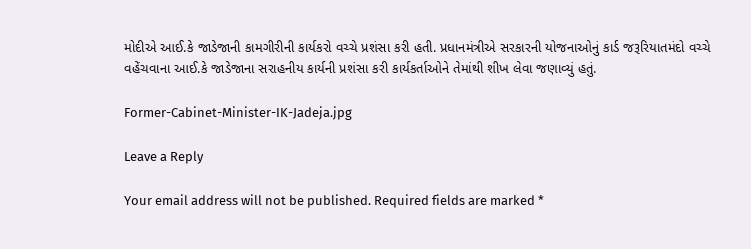મોદીએ આઈ.કે જાડેજાની કામગીરીની કાર્યકરો વચ્ચે પ્રશંસા કરી હતી. પ્રધાનમંત્રીએ સરકારની યોજનાઓનું કાર્ડ જરૂરિયાતમંદો વચ્ચે વહેંચવાના આઈ.કે જાડેજાના સરાહનીય કાર્યની પ્રશંસા કરી કાર્યકર્તાઓને તેમાંથી શીખ લેવા જણાવ્યું હતું.

Former-Cabinet-Minister-IK-Jadeja.jpg

Leave a Reply

Your email address will not be published. Required fields are marked *